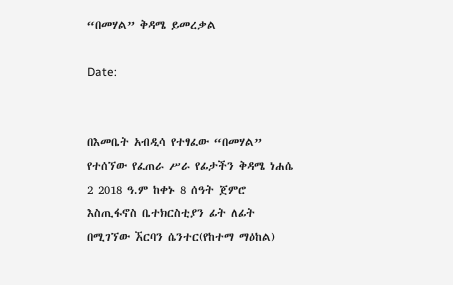“በመሃል” ቅዳሜ ይመረቃል

Date:


በእመቤት አብዲሳ የተፃፈው “በመሃል” የተሰኘው የፈጠራ ሥራ የፊታችን ቅዳሜ ነሐሴ 2 2018 ዓ.ም ከቀኑ 8 ሰዓት ጀምሮ እስጢፋኖስ ቤተክርስቲያን ፊት ለፊት በሚገኘው ኧርባን ሴንተር(የከተማ ማዕከል)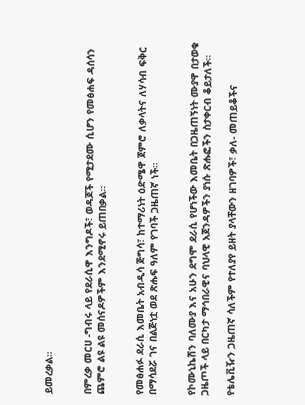ይመረቃል።


በምረቃ መርሀ -ግብሩ ላይ የደራሲዋ እንግዶች፣ ወዳጆች የሚታደሙ ሲሆን የመፅሐፍ ዳሰሳን ጨምሮ ልዩ ልዩ መሰናዶዎችም እንደሚኖሩ ይጠበቃል።


የመፅሐፉ ደራሲ እመቤት አብዲሳ ጅግሳ፣ ከተማሪነት ዕድሜዋ ጀምሮ ለቃላትና ለሃሳብ ፍቅር በማሳደሯ ገና በልጅነቷ ወደ ጽሑፍ ዓለም የገባች ጋዜጠኛ ነች።


የኮሙኒኬሽን ባለሙያ እና አሁን ደግሞ ደራሲ የሆነችው እመቤት በጋዜጠኝነት ሙያዋ በታወቁ ጋዜጦች ላይ በርካታ ማኅበራዊና ባህላዊ አጀንዳዎችን ያነሱ ጽሑፎችን ስታቀርብ ቆይታለች።

የቴሌቪዥን ጋዜጠኛ ሳለችም የተለያየ ይዘት ያላቸውን ዘገባዎች፣ ቃለ- መጠይቆችና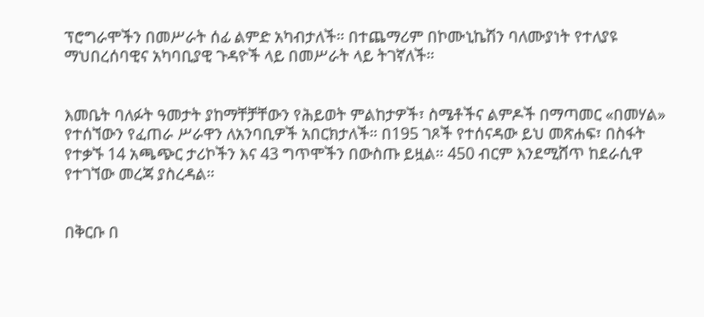ፕሮግራሞችን በመሥራት ሰፊ ልምድ አካብታለች። በተጨማሪም በኮሙኒኬሽን ባለሙያነት የተለያዩ ማህበረሰባዊና አካባቢያዊ ጉዳዮች ላይ በመሥራት ላይ ትገኛለች።


እመቤት ባለፉት ዓመታት ያከማቸቻቸውን የሕይወት ምልከታዎች፣ ስሜቶችና ልምዶች በማጣመር «በመሃል» የተሰኘውን የፈጠራ ሥራዋን ለአንባቢዎች አበርክታለች። በ195 ገጾች የተሰናዳው ይህ መጽሐፍ፣ በስፋት የተቃኙ 14 አጫጭር ታሪኮችን እና 43 ግጥሞችን በውስጡ ይዟል። 450 ብርም እንደሚሸጥ ከደራሲዋ የተገኘው መረጃ ያስረዳል።


በቅርቡ በ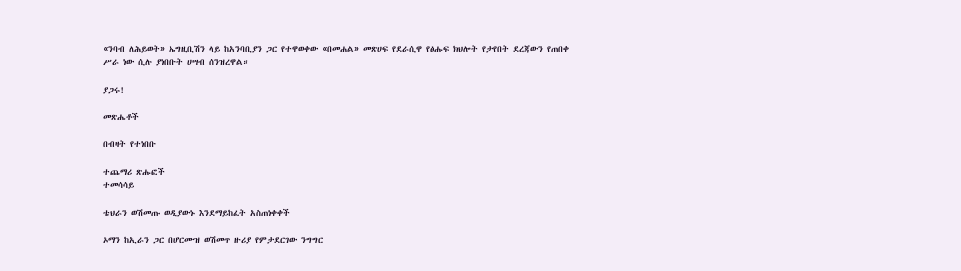«ንባብ ለሕይወት» ኤግዚቢሽን ላይ ከአንባቢያን ጋር የተዋወቀው «በመሐል» መጽሀፍ የደራሲዋ የፅሑፍ ክህሎት የታየበት ደረጃውን የጠበቀ ሥራ ነው ሲሉ ያነበቡት ሀሣብ ሰንዝረዋል።

ያጋሩ!

መጽሔቶች

በብዛት የተነበቡ

ተጨማሪ ጽሑፎች
ተመሳሳይ

ቴህራን ወሽመጡ ወዲያውኑ እንደማይከፈት አስጠነቀቀች

ኦማን ከኢራን ጋር በሆርሙዝ ወሽመጥ ዙሪያ የምታደርገው ንግግር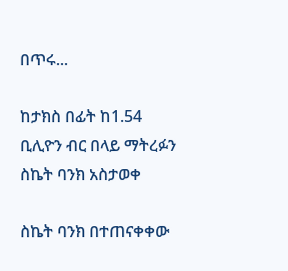በጥሩ...

ከታክስ በፊት ከ1.54 ቢሊዮን ብር በላይ ማትረፉን ስኬት ባንክ አስታወቀ

ስኬት ባንክ በተጠናቀቀው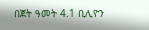በጀት ዓመት 4.1 ቢሊዮን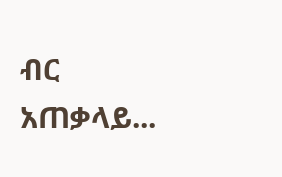ብር አጠቃላይ...